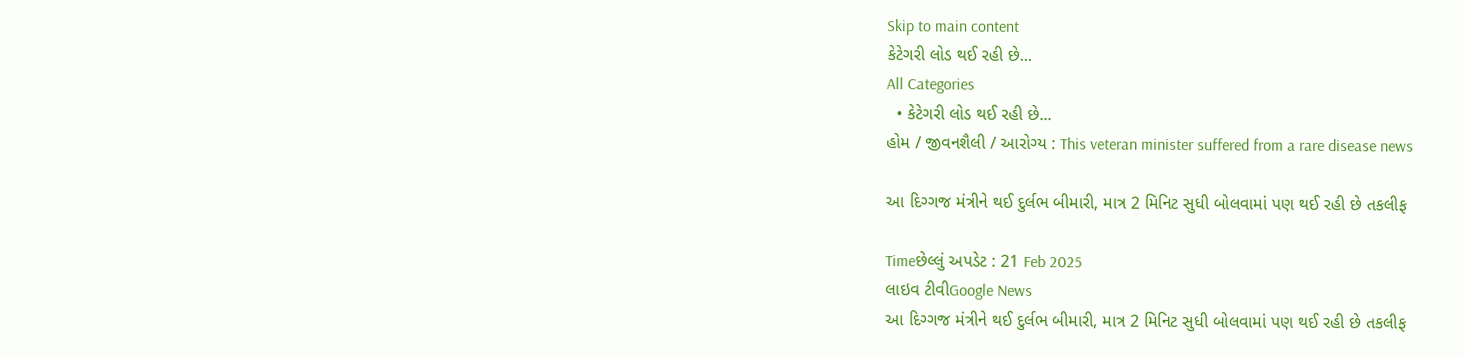Skip to main content
કેટેગરી લોડ થઈ રહી છે...
All Categories
  • કેટેગરી લોડ થઈ રહી છે...
હોમ / જીવનશૈલી / આરોગ્ય : This veteran minister suffered from a rare disease news

આ દિગ્ગજ મંત્રીને થઈ દુર્લભ બીમારી, માત્ર 2 મિનિટ સુધી બોલવામાં પણ થઈ રહી છે તકલીફ

Timeછેલ્લું અપડેટ : 21 Feb 2025
લાઇવ ટીવીGoogle News
આ દિગ્ગજ મંત્રીને થઈ દુર્લભ બીમારી, માત્ર 2 મિનિટ સુધી બોલવામાં પણ થઈ રહી છે તકલીફ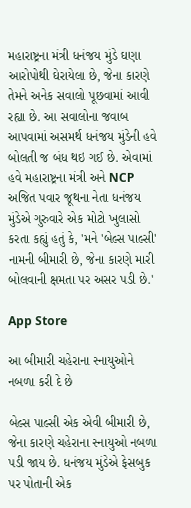મહારાષ્ટ્રના મંત્રી ધનંજય મુંડે ઘણા આરોપોથી ઘેરાયેલા છે, જેના કારણે તેમને અનેક સવાલો પૂછવામાં આવી રહ્યા છે. આ સવાલોના જવાબ આપવામાં અસમર્થ ધનંજય મુંડેની હવે બોલતી જ બંધ થઇ ગઈ છે. એવામાં હવે મહારાષ્ટ્રના મંત્રી અને NCP અજિત પવાર જૂથના નેતા ધનંજય મુંડેએ ગુરુવારે એક મોટો ખુલાસો કરતા કહ્યું હતું કે, 'મને 'બેલ્સ પાલ્સી' નામની બીમારી છે, જેના કારણે મારી બોલવાની ક્ષમતા પર અસર પડી છે.'

App Store

આ બીમારી ચહેરાના સ્નાયુઓને નબળા કરી દે છે

બેલ્સ પાલ્સી એક એવી બીમારી છે, જેના કારણે ચહેરાના સ્નાયુઓ નબળા પડી જાય છે. ધનંજય મુંડેએ ફેસબુક પર પોતાની એક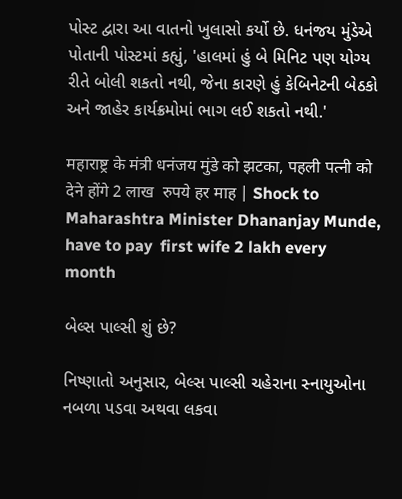પોસ્ટ દ્વારા આ વાતનો ખુલાસો કર્યો છે. ધનંજય મુંડેએ પોતાની પોસ્ટમાં કહ્યું, 'હાલમાં હું બે મિનિટ પણ યોગ્ય રીતે બોલી શકતો નથી, જેના કારણે હું કેબિનેટની બેઠકો અને જાહેર કાર્યક્રમોમાં ભાગ લઈ શકતો નથી.'

महाराष्ट्र के मंत्री धनंजय मुंडे को झटका, पहली पत्नी को देने होंगे 2 लाख  रुपये हर माह | Shock to Maharashtra Minister Dhananjay Munde, have to pay  first wife 2 lakh every month

બેલ્સ પાલ્સી શું છે?

નિષ્ણાતો અનુસાર, બેલ્સ પાલ્સી ચહેરાના સ્નાયુઓના નબળા પડવા અથવા લકવા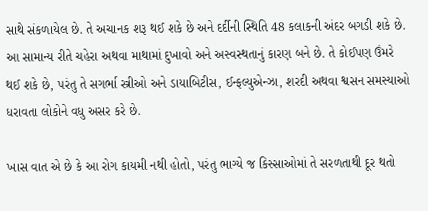સાથે સંકળાયેલ છે. તે અચાનક શરૂ થઈ શકે છે અને દર્દીની સ્થિતિ 48 કલાકની અંદર બગડી શકે છે. આ સામાન્ય રીતે ચહેરા અથવા માથામાં દુખાવો અને અસ્વસ્થતાનું કારણ બને છે. તે કોઈપણ ઉંમરે થઈ શકે છે, પરંતુ તે સગર્ભા સ્ત્રીઓ અને ડાયાબિટીસ, ઈન્ફલ્યુએન્ઝા, શરદી અથવા શ્વસન સમસ્યાઓ ધરાવતા લોકોને વધુ અસર કરે છે.

ખાસ વાત એ છે કે આ રોગ કાયમી નથી હોતો, પરંતુ ભાગ્યે જ કિસ્સાઓમાં તે સરળતાથી દૂર થતો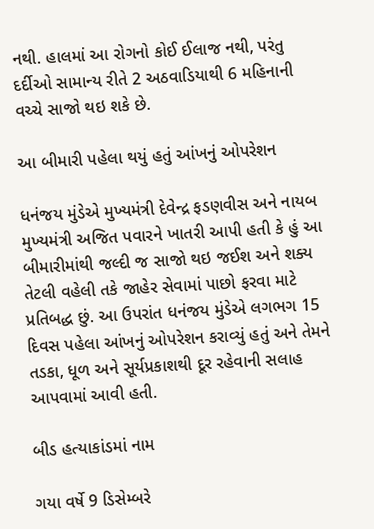નથી. હાલમાં આ રોગનો કોઈ ઈલાજ નથી, પરંતુ દર્દીઓ સામાન્ય રીતે 2 અઠવાડિયાથી 6 મહિનાની વચ્ચે સાજો થઇ શકે છે.

આ બીમારી પહેલા થયું હતું આંખનું ઓપરેશન

ધનંજય મુંડેએ મુખ્યમંત્રી દેવેન્દ્ર ફડણવીસ અને નાયબ મુખ્યમંત્રી અજિત પવારને ખાતરી આપી હતી કે હું આ બીમારીમાંથી જલ્દી જ સાજો થઇ જઈશ અને શક્ય તેટલી વહેલી તકે જાહેર સેવામાં પાછો ફરવા માટે પ્રતિબદ્ધ છું. આ ઉપરાંત ધનંજય મુંડેએ લગભગ 15 દિવસ પહેલા આંખનું ઓપરેશન કરાવ્યું હતું અને તેમને તડકા, ધૂળ અને સૂર્યપ્રકાશથી દૂર રહેવાની સલાહ આપવામાં આવી હતી.

બીડ હત્યાકાંડમાં નામ

ગયા વર્ષે 9 ડિસેમ્બરે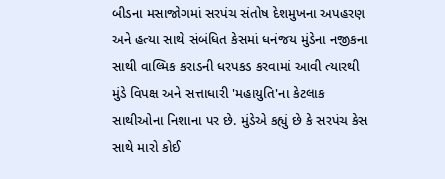બીડના મસાજોગમાં સરપંચ સંતોષ દેશમુખના અપહરણ અને હત્યા સાથે સંબંધિત કેસમાં ધનંજય મુંડેના નજીકના સાથી વાલ્મિક કરાડની ધરપકડ કરવામાં આવી ત્યારથી મુંડે વિપક્ષ અને સત્તાધારી 'મહાયુતિ'ના કેટલાક સાથીઓના નિશાના પર છે. મુંડેએ કહ્યું છે કે સરપંચ કેસ સાથે મારો કોઈ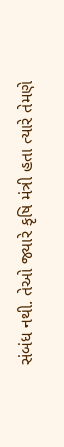સંબંધ નથી. તેઓ જ્યારે કૃષિ મંત્રી હતા ત્યારે તેમણે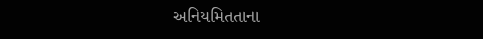અનિયમિતતાના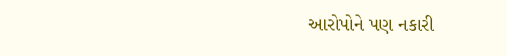આરોપોને પણ નકારી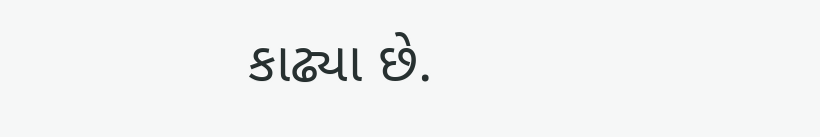કાઢ્યા છે.